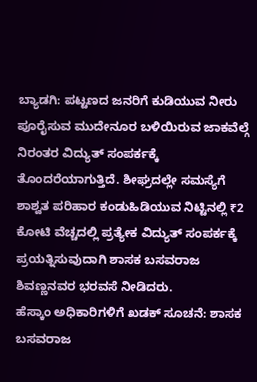ಬ್ಯಾಡಗಿ: ಪಟ್ಟಣದ ಜನರಿಗೆ ಕುಡಿಯುವ ನೀರು ಪೂರೈಸುವ ಮುದೇನೂರ ಬಳಿಯಿರುವ ಜಾಕವೆಲ್ಗೆ ನಿರಂತರ ವಿದ್ಯುತ್ ಸಂಪರ್ಕಕ್ಕೆ ತೊಂದರೆಯಾಗುತ್ತಿದೆ. ಶೀಘ್ರದಲ್ಲೇ ಸಮಸ್ಯೆಗೆ ಶಾಶ್ವತ ಪರಿಹಾರ ಕಂಡುಹಿಡಿಯುವ ನಿಟ್ಟಿನಲ್ಲಿ ₹2 ಕೋಟಿ ವೆಚ್ಚದಲ್ಲಿ ಪ್ರತ್ಯೇಕ ವಿದ್ಯುತ್ ಸಂಪರ್ಕಕ್ಕೆ ಪ್ರಯತ್ನಿಸುವುದಾಗಿ ಶಾಸಕ ಬಸವರಾಜ ಶಿವಣ್ಣನವರ ಭರವಸೆ ನೀಡಿದರು.
ಹೆಸ್ಕಾಂ ಅಧಿಕಾರಿಗಳಿಗೆ ಖಡಕ್ ಸೂಚನೆ: ಶಾಸಕ ಬಸವರಾಜ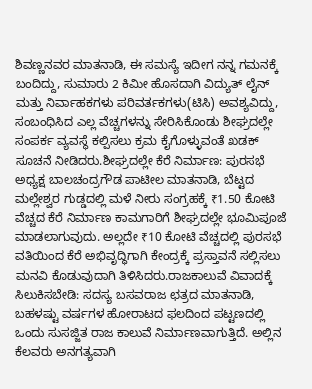ಶಿವಣ್ಣನವರ ಮಾತನಾಡಿ, ಈ ಸಮಸ್ಯೆ ಇದೀಗ ನನ್ನ ಗಮನಕ್ಕೆ ಬಂದಿದ್ದು, ಸುಮಾರು 2 ಕಿಮೀ ಹೊಸದಾಗಿ ವಿದ್ಯುತ್ ಲೈನ್ ಮತ್ತು ನಿರ್ವಾಹಕಗಳು ಪರಿವರ್ತಕಗಳು(ಟಿಸಿ) ಅವಶ್ಯವಿದ್ದು, ಸಂಬಂಧಿಸಿದ ಎಲ್ಲ ವೆಚ್ಚಗಳನ್ನು ಸೇರಿಸಿಕೊಂಡು ಶೀಘ್ರದಲ್ಲೇ ಸಂಪರ್ಕ ವ್ಯವಸ್ಥೆ ಕಲ್ಪಿಸಲು ಕ್ರಮ ಕೈಗೊಳ್ಳುವಂತೆ ಖಡಕ್ ಸೂಚನೆ ನೀಡಿದರು.ಶೀಘ್ರದಲ್ಲೇ ಕೆರೆ ನಿರ್ಮಾಣ: ಪುರಸಭೆ ಅಧ್ಯಕ್ಷ ಬಾಲಚಂದ್ರಗೌಡ ಪಾಟೀಲ ಮಾತನಾಡಿ, ಬೆಟ್ಟದ ಮಲ್ಲೇಶ್ವರ ಗುಡ್ಡದಲ್ಲಿ ಮಳೆ ನೀರು ಸಂಗ್ರಹಕ್ಕೆ ₹1.50 ಕೋಟಿ ವೆಚ್ಚದ ಕೆರೆ ನಿರ್ಮಾಣ ಕಾಮಗಾರಿಗೆ ಶೀಘ್ರದಲ್ಲೇ ಭೂಮಿಪೂಜೆ ಮಾಡಲಾಗುವುದು. ಅಲ್ಲದೇ ₹10 ಕೋಟಿ ವೆಚ್ಚದಲ್ಲಿ ಪುರಸಭೆ ವತಿಯಿಂದ ಕೆರೆ ಅಭಿವೃದ್ಧಿಗಾಗಿ ಕೇಂದ್ರಕ್ಕೆ ಪ್ರಸ್ತಾವನೆ ಸಲ್ಲಿಸಲು ಮನವಿ ಕೊಡುವುದಾಗಿ ತಿಳಿಸಿದರು.ರಾಜಕಾಲುವೆ ವಿವಾದಕ್ಕೆ ಸಿಲುಕಿಸಬೇಡಿ: ಸದಸ್ಯ ಬಸವರಾಜ ಛತ್ರದ ಮಾತನಾಡಿ, ಬಹಳಷ್ಟು ವರ್ಷಗಳ ಹೋರಾಟದ ಫಲದಿಂದ ಪಟ್ಟಣದಲ್ಲಿ ಒಂದು ಸುಸಜ್ಜಿತ ರಾಜ ಕಾಲುವೆ ನಿರ್ಮಾಣವಾಗುತ್ತಿದೆ. ಅಲ್ಲಿನ ಕೆಲವರು ಅನಗತ್ಯವಾಗಿ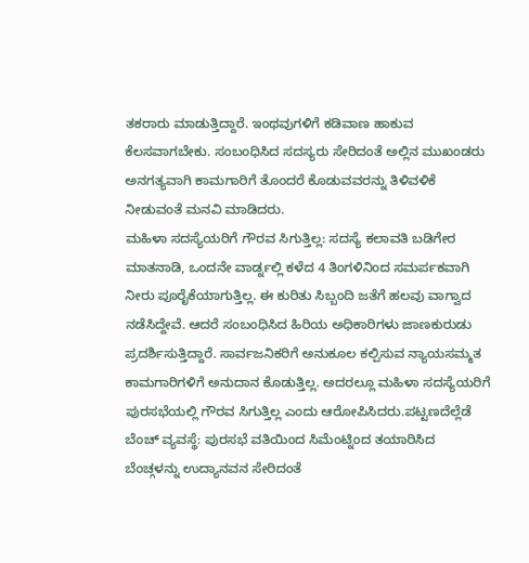ತಕರಾರು ಮಾಡುತ್ತಿದ್ದಾರೆ. ಇಂಥವುಗಳಿಗೆ ಕಡಿವಾಣ ಹಾಕುವ ಕೆಲಸವಾಗಬೇಕು. ಸಂಬಂಧಿಸಿದ ಸದಸ್ಯರು ಸೇರಿದಂತೆ ಅಲ್ಲಿನ ಮುಖಂಡರು ಅನಗತ್ಯವಾಗಿ ಕಾಮಗಾರಿಗೆ ತೊಂದರೆ ಕೊಡುವವರನ್ನು ತಿಳಿವಳಿಕೆ ನೀಡುವಂತೆ ಮನವಿ ಮಾಡಿದರು.
ಮಹಿಳಾ ಸದಸ್ಯೆಯರಿಗೆ ಗೌರವ ಸಿಗುತ್ತಿಲ್ಲ: ಸದಸ್ಯೆ ಕಲಾವತಿ ಬಡಿಗೇರ ಮಾತನಾಡಿ, ಒಂದನೇ ವಾರ್ಡ್ನಲ್ಲಿ ಕಳೆದ 4 ತಿಂಗಳಿನಿಂದ ಸಮರ್ಪಕವಾಗಿ ನೀರು ಪೂರೈಕೆಯಾಗುತ್ತಿಲ್ಲ. ಈ ಕುರಿತು ಸಿಬ್ಬಂದಿ ಜತೆಗೆ ಹಲವು ವಾಗ್ವಾದ ನಡೆಸಿದ್ದೇವೆ. ಆದರೆ ಸಂಬಂಧಿಸಿದ ಹಿರಿಯ ಅಧಿಕಾರಿಗಳು ಜಾಣಕುರುಡು ಪ್ರದರ್ಶಿಸುತ್ತಿದ್ದಾರೆ. ಸಾರ್ವಜನಿಕರಿಗೆ ಅನುಕೂಲ ಕಲ್ಪಿಸುವ ನ್ಯಾಯಸಮ್ಮತ ಕಾಮಗಾರಿಗಳಿಗೆ ಅನುದಾನ ಕೊಡುತ್ತಿಲ್ಲ. ಅದರಲ್ಲೂ ಮಹಿಳಾ ಸದಸ್ಯೆಯರಿಗೆ ಪುರಸಭೆಯಲ್ಲಿ ಗೌರವ ಸಿಗುತ್ತಿಲ್ಲ ಎಂದು ಆರೋಪಿಸಿದರು.ಪಟ್ಟಣದೆಲ್ಲೆಡೆ ಬೆಂಚ್ ವ್ಯವಸ್ಥೆ: ಪುರಸಭೆ ವತಿಯಿಂದ ಸಿಮೆಂಟ್ನಿಂದ ತಯಾರಿಸಿದ ಬೆಂಚ್ಗಳನ್ನು ಉದ್ಯಾನವನ ಸೇರಿದಂತೆ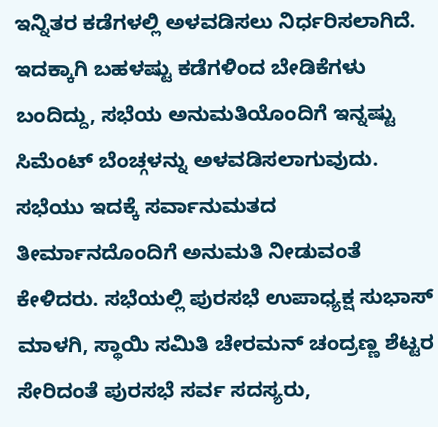ಇನ್ನಿತರ ಕಡೆಗಳಲ್ಲಿ ಅಳವಡಿಸಲು ನಿರ್ಧರಿಸಲಾಗಿದೆ. ಇದಕ್ಕಾಗಿ ಬಹಳಷ್ಟು ಕಡೆಗಳಿಂದ ಬೇಡಿಕೆಗಳು ಬಂದಿದ್ದು, ಸಭೆಯ ಅನುಮತಿಯೊಂದಿಗೆ ಇನ್ನಷ್ಟು ಸಿಮೆಂಟ್ ಬೆಂಚ್ಗಳನ್ನು ಅಳವಡಿಸಲಾಗುವುದು. ಸಭೆಯು ಇದಕ್ಕೆ ಸರ್ವಾನುಮತದ ತೀರ್ಮಾನದೊಂದಿಗೆ ಅನುಮತಿ ನೀಡುವಂತೆ ಕೇಳಿದರು. ಸಭೆಯಲ್ಲಿ ಪುರಸಭೆ ಉಪಾಧ್ಯಕ್ಷ ಸುಭಾಸ್ ಮಾಳಗಿ, ಸ್ಥಾಯಿ ಸಮಿತಿ ಚೇರಮನ್ ಚಂದ್ರಣ್ಣ ಶೆಟ್ಟರ ಸೇರಿದಂತೆ ಪುರಸಭೆ ಸರ್ವ ಸದಸ್ಯರು,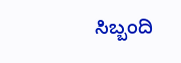ಸಿಬ್ಬಂದಿ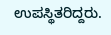ಉಪಸ್ಥಿತರಿದ್ದರು.